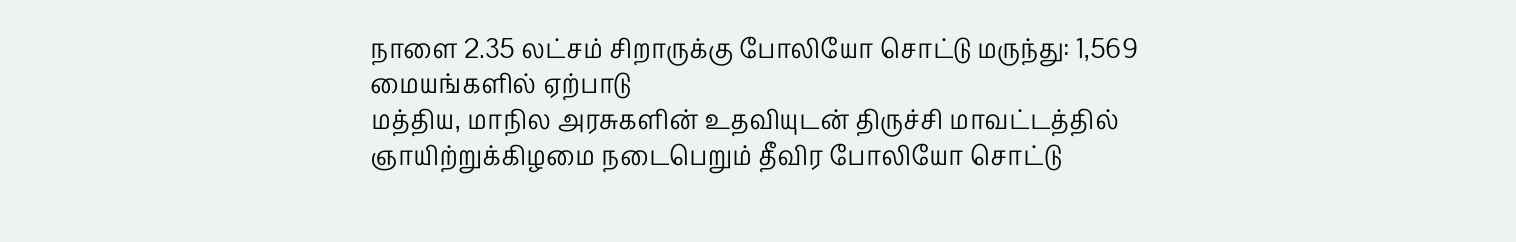நாளை 2.35 லட்சம் சிறாருக்கு போலியோ சொட்டு மருந்து: 1,569 மையங்களில் ஏற்பாடு
மத்திய, மாநில அரசுகளின் உதவியுடன் திருச்சி மாவட்டத்தில் ஞாயிற்றுக்கிழமை நடைபெறும் தீவிர போலியோ சொட்டு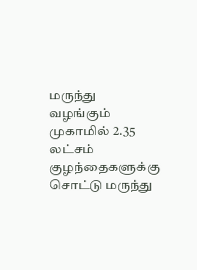மருந்து வழங்கும் முகாமில் 2.35 லட்சம் குழந்தைகளுக்கு சொட்டு மருந்து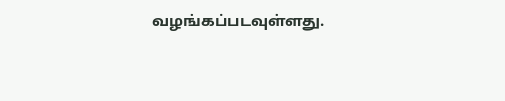வழங்கப்படவுள்ளது.